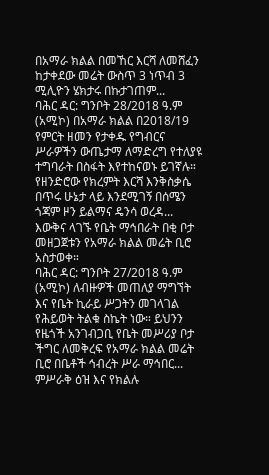በአማራ ክልል በመኸር እርሻ ለመሸፈን ከታቀደው መሬት ውስጥ 3 ነጥብ 3 ሚሊዮን ሄክታሩ በኩታገጠም...
ባሕር ዳር: ግንቦት 28/2018 ዓ.ም (አሚኮ) በአማራ ክልል በ2018/19 የምርት ዘመን የታቀዱ የግብርና ሥራዎችን ውጤታማ ለማድረግ የተለያዩ ተግባራት በስፋት እየተከናወኑ ይገኛሉ።
የዘንድሮው የክረምት እርሻ እንቅስቃሴ በጥሩ ሁኔታ ላይ እንደሚገኝ በሰሜን ጎጃም ዞን ይልማና ዴንሳ ወረዳ...
እውቅና ላገኙ የቤት ማኅበራት በቂ ቦታ መዘጋጀቱን የአማራ ክልል መሬት ቢሮ አስታወቀ።
ባሕር ዳር: ግንቦት 27/2018 ዓ.ም (አሚኮ) ለብዙዎች መጠለያ ማግኘት እና የቤት ኪራይ ሥጋትን መገላገል የሕይወት ትልቁ ስኬት ነው። ይህንን የዜጎች አንገብጋቢ የቤት መሥሪያ ቦታ ችግር ለመቅረፍ የአማራ ክልል መሬት ቢሮ በቤቶች ኅብረት ሥራ ማኅበር...
ምሥራቅ ዕዝ እና የክልሉ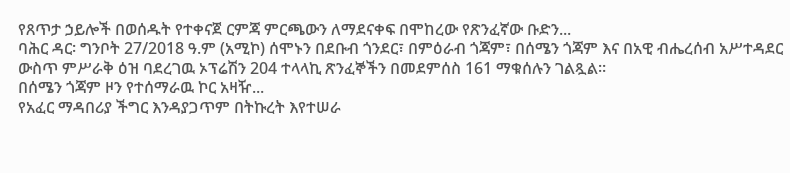የጸጥታ ኃይሎች በወሰዱት የተቀናጀ ርምጃ ምርጫውን ለማደናቀፍ በሞከረው የጽንፈኛው ቡድን...
ባሕር ዳር፡ ግንቦት 27/2018 ዓ.ም (አሚኮ) ሰሞኑን በደቡብ ጎንደር፣ በምዕራብ ጎጃም፣ በሰሜን ጎጃም እና በአዊ ብሔረሰብ አሥተዳደር ውስጥ ምሥራቅ ዕዝ ባደረገዉ ኦፕሬሽን 204 ተላላኪ ጽንፈኞችን በመደምሰስ 161 ማቁሰሉን ገልጿል።
በሰሜን ጎጃም ዞን የተሰማራዉ ኮር አዛዥ...
የአፈር ማዳበሪያ ችግር እንዳያጋጥም በትኩረት እየተሠራ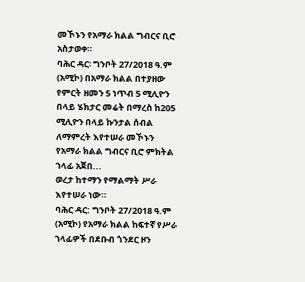መኾኑን የአማራ ክልል ግብርና ቢሮ አስታወቀ።
ባሕር ዳር፡ ግንቦት 27/2018 ዓ.ም (አሚኮ) በአማራ ክልል በተያዘው የምርት ዘመን 5 ነጥብ 5 ሚሊዮን በላይ ሄክታር መሬት በማረስ ከ205 ሚሊዮን በላይ ኩንታል ሰብል ለማምረት እየተሠራ መኾኑን የአማራ ክልል ግብርና ቢሮ ምክትል ኀላፊ አጀበ...
ወረታ ከተማን የማልማት ሥራ እየተሠራ ነው።
ባሕር ዳር: ግንቦት 27/2018 ዓ.ም (አሚኮ) የአማራ ክልል ከፍተኛ የሥራ ኀላፊዎች በደቡብ ጎንደር ዞን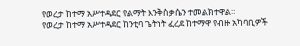የወረታ ከተማ አሥተዳደር የልማት እንቅስቃሴን ተመልክተዋል።
የወረታ ከተማ አሥተዳደር ከንቲባ ጌትነት ፈረደ ከተማዋ የብዙ አካባቢዎች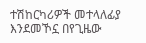ተሽከርካሪዎች መተላለፊያ እንደመኾኗ በየጊዜው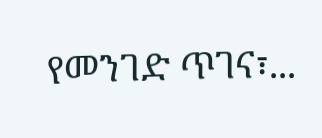የመንገድ ጥገና፣...